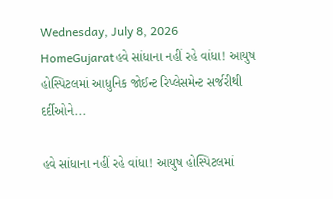Wednesday, July 8, 2026
HomeGujaratહવે સાંધાના નહીં રહે વાંધા! આયુષ હોસ્પિટલમાં આધુનિક જોઈન્ટ રિપ્લેસમેન્ટ સર્જરીથી દર્દીઓને...

હવે સાંધાના નહીં રહે વાંધા! આયુષ હોસ્પિટલમાં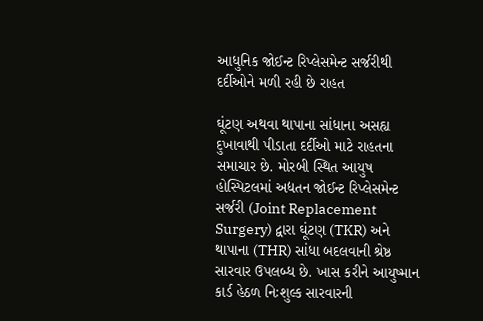આધુનિક જોઈન્ટ રિપ્લેસમેન્ટ સર્જરીથી દર્દીઓને મળી રહી છે રાહત

ઘૂંટણ અથવા થાપાના સાંધાના અસહ્ય દુખાવાથી પીડાતા દર્દીઓ માટે રાહતના સમાચાર છે. મોરબી સ્થિત આયુષ હોસ્પિટલમાં અદ્યતન જોઈન્ટ રિપ્લેસમેન્ટ સર્જરી (Joint Replacement Surgery) દ્વારા ઘૂંટણ (TKR) અને થાપાના (THR) સાંધા બદલવાની શ્રેષ્ઠ સારવાર ઉપલબ્ધ છે. ખાસ કરીને આયુષ્માન કાર્ડ હેઠળ નિઃશુલ્ક સારવારની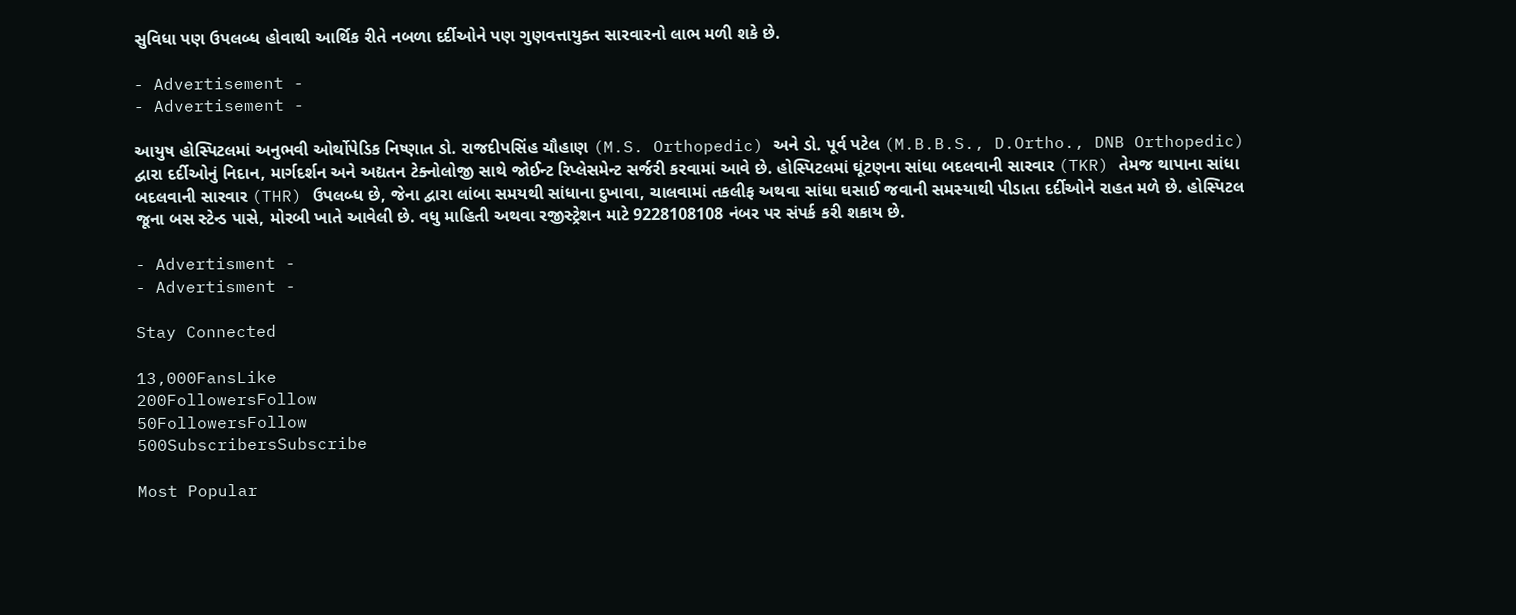સુવિધા પણ ઉપલબ્ધ હોવાથી આર્થિક રીતે નબળા દર્દીઓને પણ ગુણવત્તાયુક્ત સારવારનો લાભ મળી શકે છે.

- Advertisement -
- Advertisement -

આયુષ હોસ્પિટલમાં અનુભવી ઓર્થોપેડિક નિષ્ણાત ડો. રાજદીપસિંહ ચૌહાણ (M.S. Orthopedic) અને ડો. પૂર્વ પટેલ (M.B.B.S., D.Ortho., DNB Orthopedic) દ્વારા દર્દીઓનું નિદાન, માર્ગદર્શન અને અદ્યતન ટેક્નોલોજી સાથે જોઈન્ટ રિપ્લેસમેન્ટ સર્જરી કરવામાં આવે છે. હોસ્પિટલમાં ઘૂંટણના સાંધા બદલવાની સારવાર (TKR) તેમજ થાપાના સાંધા બદલવાની સારવાર (THR) ઉપલબ્ધ છે, જેના દ્વારા લાંબા સમયથી સાંધાના દુખાવા, ચાલવામાં તકલીફ અથવા સાંધા ઘસાઈ જવાની સમસ્યાથી પીડાતા દર્દીઓને રાહત મળે છે. હોસ્પિટલ જૂના બસ સ્ટેન્ડ પાસે, મોરબી ખાતે આવેલી છે. વધુ માહિતી અથવા રજીસ્ટ્રેશન માટે 9228108108 નંબર પર સંપર્ક કરી શકાય છે.

- Advertisment -
- Advertisment -

Stay Connected

13,000FansLike
200FollowersFollow
50FollowersFollow
500SubscribersSubscribe

Most Popular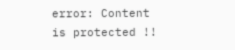error: Content is protected !!